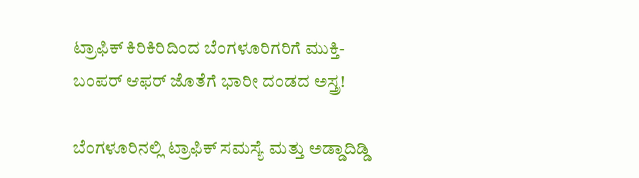ಟ್ರಾಫಿಕ್ ಕಿರಿಕಿರಿದಿಂದ ಬೆಂಗಳೂರಿಗರಿಗೆ ಮುಕ್ತಿ- ಬಂಪರ್ ಆಫರ್ ಜೊತೆಗೆ ಭಾರೀ ದಂಡದ ಅಸ್ತ್ರ!

ಬೆಂಗಳೂರಿನಲ್ಲಿ ಟ್ರಾಫಿಕ್ ಸಮಸ್ಯೆ ಮತ್ತು ಅಡ್ಡಾದಿಡ್ಡಿ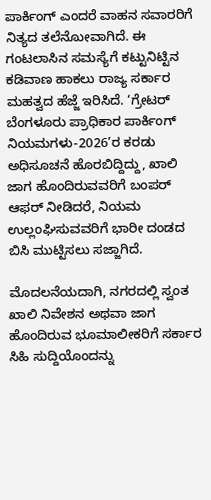ಪಾರ್ಕಿಂಗ್ ಎಂದರೆ ವಾಹನ ಸವಾರರಿಗೆ ನಿತ್ಯದ ತಲೆನೋುವಾಗಿದೆ. ಈ ಗಂಟಲಾಸಿನ ಸಮಸ್ಯೆಗೆ ಕಟ್ಟುನಿಟ್ಟಿನ ಕಡಿವಾಣ ಹಾಕಲು ರಾಜ್ಯ ಸರ್ಕಾರ ಮಹತ್ವದ ಹೆಜ್ಜೆ ಇರಿಸಿದೆ. ‘ಗ್ರೇಟರ್ ಬೆಂಗಳೂರು ಪ್ರಾಧಿಕಾರ ಪಾರ್ಕಿಂಗ್ ನಿಯಮಗಳು-2026’ರ ಕರಡು ಅಧಿಸೂಚನೆ ಹೊರಬಿದ್ದಿದ್ದು, ಖಾಲಿ ಜಾಗ ಹೊಂದಿರುವವರಿಗೆ ಬಂಪರ್ ಆಫರ್ ನೀಡಿದರೆ, ನಿಯಮ ಉಲ್ಲಂಘಿಸುವವರಿಗೆ ಭಾರೀ ದಂಡದ ಬಿಸಿ ಮುಟ್ಟಿಸಲು ಸಜ್ಜಾಗಿದೆ.

ಮೊದಲನೆಯದಾಗಿ, ನಗರದಲ್ಲಿ ಸ್ವಂತ ಖಾಲಿ ನಿವೇಶನ ಅಥವಾ ಜಾಗ ಹೊಂದಿರುವ ಭೂಮಾಲೀಕರಿಗೆ ಸರ್ಕಾರ ಸಿಹಿ ಸುದ್ದಿಯೊಂದನ್ನು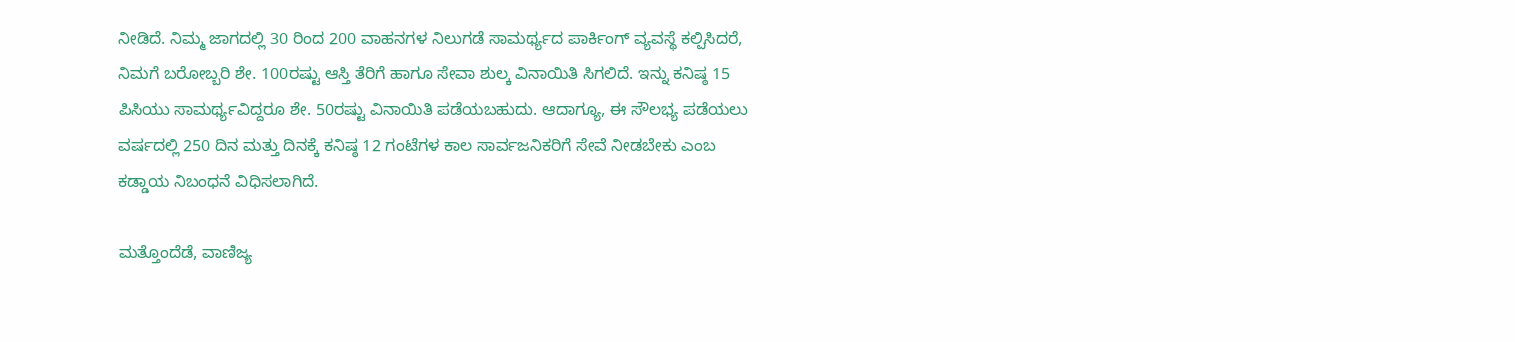ನೀಡಿದೆ. ನಿಮ್ಮ ಜಾಗದಲ್ಲಿ 30 ರಿಂದ 200 ವಾಹನಗಳ ನಿಲುಗಡೆ ಸಾಮರ್ಥ್ಯದ ಪಾರ್ಕಿಂಗ್ ವ್ಯವಸ್ಥೆ ಕಲ್ಪಿಸಿದರೆ, ನಿಮಗೆ ಬರೋಬ್ಬರಿ ಶೇ. 100ರಷ್ಟು ಆಸ್ತಿ ತೆರಿಗೆ ಹಾಗೂ ಸೇವಾ ಶುಲ್ಕ ವಿನಾಯಿತಿ ಸಿಗಲಿದೆ. ಇನ್ನು ಕನಿಷ್ಠ 15 ಪಿಸಿಯು ಸಾಮರ್ಥ್ಯವಿದ್ದರೂ ಶೇ. 50ರಷ್ಟು ವಿನಾಯಿತಿ ಪಡೆಯಬಹುದು. ಆದಾಗ್ಯೂ, ಈ ಸೌಲಭ್ಯ ಪಡೆಯಲು ವರ್ಷದಲ್ಲಿ 250 ದಿನ ಮತ್ತು ದಿನಕ್ಕೆ ಕನಿಷ್ಠ 12 ಗಂಟೆಗಳ ಕಾಲ ಸಾರ್ವಜನಿಕರಿಗೆ ಸೇವೆ ನೀಡಬೇಕು ಎಂಬ ಕಡ್ಡಾಯ ನಿಬಂಧನೆ ವಿಧಿಸಲಾಗಿದೆ.

ಮತ್ತೊಂದೆಡೆ, ವಾಣಿಜ್ಯ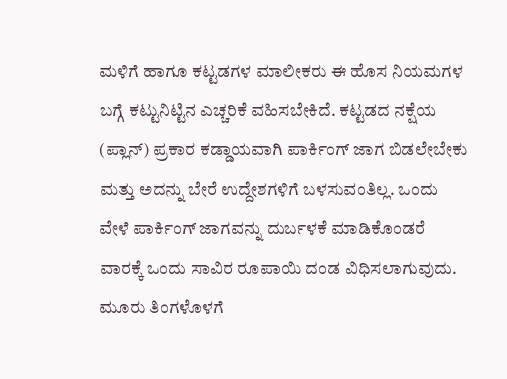ಮಳಿಗೆ ಹಾಗೂ ಕಟ್ಟಡಗಳ ಮಾಲೀಕರು ಈ ಹೊಸ ನಿಯಮಗಳ ಬಗ್ಗೆ ಕಟ್ಟುನಿಟ್ಟಿನ ಎಚ್ಚರಿಕೆ ವಹಿಸಬೇಕಿದೆ. ಕಟ್ಟಡದ ನಕ್ಷೆಯ (ಪ್ಲಾನ್) ಪ್ರಕಾರ ಕಡ್ಡಾಯವಾಗಿ ಪಾರ್ಕಿಂಗ್ ಜಾಗ ಬಿಡಲೇಬೇಕು ಮತ್ತು ಅದನ್ನು ಬೇರೆ ಉದ್ದೇಶಗಳಿಗೆ ಬಳಸುವಂತಿಲ್ಲ. ಒಂದು ವೇಳೆ ಪಾರ್ಕಿಂಗ್ ಜಾಗವನ್ನು ದುರ್ಬಳಕೆ ಮಾಡಿಕೊಂಡರೆ ವಾರಕ್ಕೆ ಒಂದು ಸಾವಿರ ರೂಪಾಯಿ ದಂಡ ವಿಧಿಸಲಾಗುವುದು. ಮೂರು ತಿಂಗಳೊಳಗೆ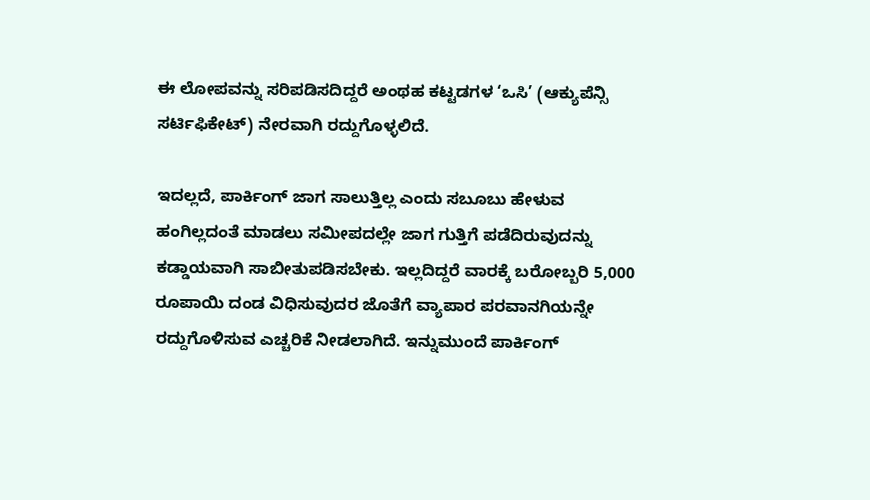ಈ ಲೋಪವನ್ನು ಸರಿಪಡಿಸದಿದ್ದರೆ ಅಂಥಹ ಕಟ್ಟಡಗಳ ‘ಒಸಿ’ (ಆಕ್ಯುಪೆನ್ಸಿ ಸರ್ಟಿಫಿಕೇಟ್) ನೇರವಾಗಿ ರದ್ದುಗೊಳ್ಳಲಿದೆ.

ಇದಲ್ಲದೆ, ಪಾರ್ಕಿಂಗ್ ಜಾಗ ಸಾಲುತ್ತಿಲ್ಲ ಎಂದು ಸಬೂಬು ಹೇಳುವ ಹಂಗಿಲ್ಲದಂತೆ ಮಾಡಲು ಸಮೀಪದಲ್ಲೇ ಜಾಗ ಗುತ್ತಿಗೆ ಪಡೆದಿರುವುದನ್ನು ಕಡ್ಡಾಯವಾಗಿ ಸಾಬೀತುಪಡಿಸಬೇಕು. ಇಲ್ಲದಿದ್ದರೆ ವಾರಕ್ಕೆ ಬರೋಬ್ಬರಿ 5,000 ರೂಪಾಯಿ ದಂಡ ವಿಧಿಸುವುದರ ಜೊತೆಗೆ ವ್ಯಾಪಾರ ಪರವಾನಗಿಯನ್ನೇ ರದ್ದುಗೊಳಿಸುವ ಎಚ್ಚರಿಕೆ ನೀಡಲಾಗಿದೆ. ಇನ್ನುಮುಂದೆ ಪಾರ್ಕಿಂಗ್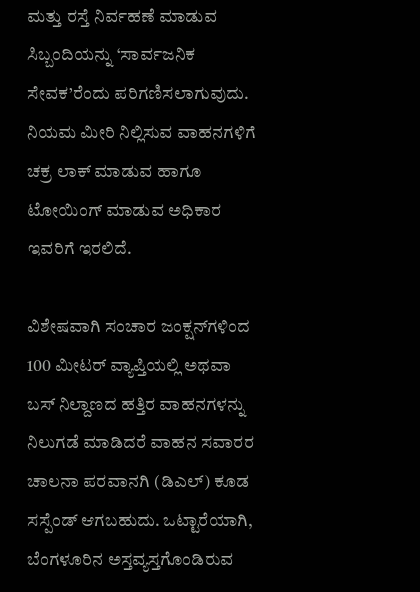ಮತ್ತು ರಸ್ತೆ ನಿರ್ವಹಣೆ ಮಾಡುವ ಸಿಬ್ಬಂದಿಯನ್ನು ‘ಸಾರ್ವಜನಿಕ ಸೇವಕ’ರೆಂದು ಪರಿಗಣಿಸಲಾಗುವುದು. ನಿಯಮ ಮೀರಿ ನಿಲ್ಲಿಸುವ ವಾಹನಗಳಿಗೆ ಚಕ್ರ ಲಾಕ್ ಮಾಡುವ ಹಾಗೂ ಟೋಯಿಂಗ್ ಮಾಡುವ ಅಧಿಕಾರ ಇವರಿಗೆ ಇರಲಿದೆ.

ವಿಶೇಷವಾಗಿ ಸಂಚಾರ ಜಂಕ್ಷನ್‌ಗಳಿಂದ 100 ಮೀಟರ್ ವ್ಯಾಪ್ತಿಯಲ್ಲಿ ಅಥವಾ ಬಸ್ ನಿಲ್ದಾಣದ ಹತ್ತಿರ ವಾಹನಗಳನ್ನು ನಿಲುಗಡೆ ಮಾಡಿದರೆ ವಾಹನ ಸವಾರರ ಚಾಲನಾ ಪರವಾನಗಿ (ಡಿಎಲ್) ಕೂಡ ಸಸ್ಪೆಂಡ್ ಆಗಬಹುದು. ಒಟ್ಟಾರೆಯಾಗಿ, ಬೆಂಗಳೂರಿನ ಅಸ್ತವ್ಯಸ್ತಗೊಂಡಿರುವ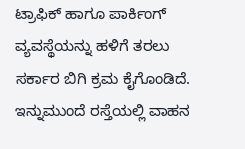ಟ್ರಾಫಿಕ್ ಹಾಗೂ ಪಾರ್ಕಿಂಗ್ ವ್ಯವಸ್ಥೆಯನ್ನು ಹಳಿಗೆ ತರಲು ಸರ್ಕಾರ ಬಿಗಿ ಕ್ರಮ ಕೈಗೊಂಡಿದೆ. ಇನ್ನುಮುಂದೆ ರಸ್ತೆಯಲ್ಲಿ ವಾಹನ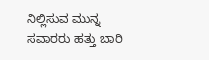ನಿಲ್ಲಿಸುವ ಮುನ್ನ ಸವಾರರು ಹತ್ತು ಬಾರಿ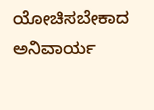ಯೋಚಿಸಬೇಕಾದ ಅನಿವಾರ್ಯ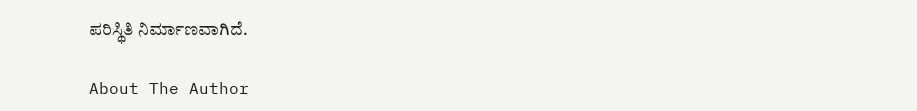ಪರಿಸ್ಥಿತಿ ನಿರ್ಮಾಣವಾಗಿದೆ.

About The Author